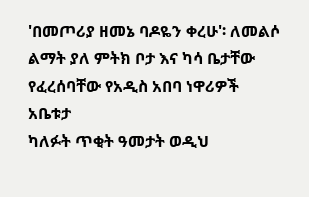'በመጦሪያ ዘመኔ ባዶዬን ቀረሁ'፡ ለመልሶ ልማት ያለ ምትክ ቦታ እና ካሳ ቤታቸው የፈረሰባቸው የአዲስ አበባ ነዋሪዎች አቤቱታ
ካለፉት ጥቂት ዓመታት ወዲህ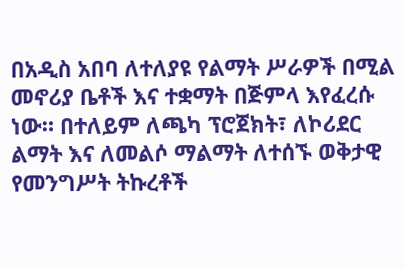በአዲስ አበባ ለተለያዩ የልማት ሥራዎች በሚል መኖሪያ ቤቶች እና ተቋማት በጅምላ እየፈረሱ ነው። በተለይም ለጫካ ፕሮጀክት፣ ለኮሪደር ልማት እና ለመልሶ ማልማት ለተሰኙ ወቅታዊ የመንግሥት ትኩረቶች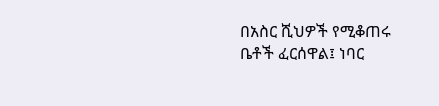በአስር ሺህዎች የሚቆጠሩ ቤቶች ፈርሰዋል፤ ነባር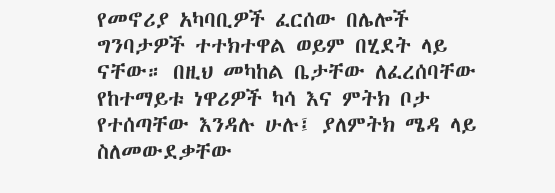የመኖሪያ አካባቢዎች ፈርሰው በሌሎች ግንባታዎች ተተክተዋል ወይም በሂደት ላይ ናቸው። በዚህ መካከል ቤታቸው ለፈረሰባቸው የከተማይቱ ነዋሪዎች ካሳ እና ምትክ ቦታ የተሰጣቸው እንዳሉ ሁሉ፤ ያለምትክ ሜዳ ላይ ስለመውደቃቸው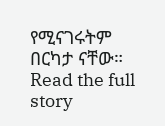የሚናገሩትም በርካታ ናቸው።
Read the full story